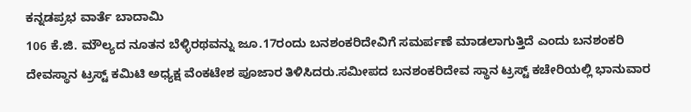ಕನ್ನಡಪ್ರಭ ವಾರ್ತೆ ಬಾದಾಮಿ
106 ಕೆ.ಜಿ. ಮೌಲ್ಯದ ನೂತನ ಬೆಳ್ಳಿರಥವನ್ನು ಜೂ.17ರಂದು ಬನಶಂಕರಿದೇವಿಗೆ ಸಮರ್ಪಣೆ ಮಾಡಲಾಗುತ್ತಿದೆ ಎಂದು ಬನಶಂಕರಿ ದೇವಸ್ಥಾನ ಟ್ರಸ್ಟ್ ಕಮಿಟಿ ಅಧ್ಯಕ್ಷ ವೆಂಕಟೇಶ ಪೂಜಾರ ತಿಳಿಸಿದರು.ಸಮೀಪದ ಬನಶಂಕರಿದೇವ ಸ್ಥಾನ ಟ್ರಸ್ಟ್ ಕಚೇರಿಯಲ್ಲಿ ಭಾನುವಾರ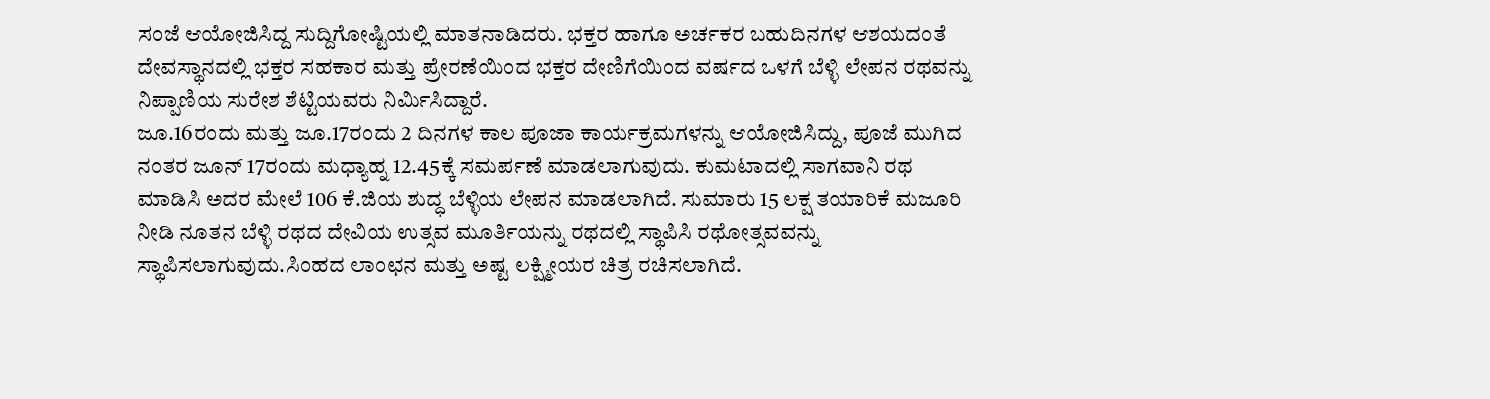ಸಂಜೆ ಆಯೋಜಿಸಿದ್ದ ಸುದ್ದಿಗೋಷ್ಟಿಯಲ್ಲಿ ಮಾತನಾಡಿದರು. ಭಕ್ತರ ಹಾಗೂ ಅರ್ಚಕರ ಬಹುದಿನಗಳ ಆಶಯದಂತೆ ದೇವಸ್ಥಾನದಲ್ಲಿ ಭಕ್ತರ ಸಹಕಾರ ಮತ್ತು ಪ್ರೇರಣೆಯಿಂದ ಭಕ್ತರ ದೇಣಿಗೆಯಿಂದ ವರ್ಷದ ಒಳಗೆ ಬೆಳ್ಳಿ ಲೇಪನ ರಥವನ್ನು ನಿಪ್ಪಾಣಿಯ ಸುರೇಶ ಶೆಟ್ಟಿಯವರು ನಿರ್ಮಿಸಿದ್ದಾರೆ.
ಜೂ.16ರಂದು ಮತ್ತು ಜೂ.17ರಂದು 2 ದಿನಗಳ ಕಾಲ ಪೂಜಾ ಕಾರ್ಯಕ್ರಮಗಳನ್ನು ಆಯೋಜಿಸಿದ್ದು, ಪೂಜೆ ಮುಗಿದ ನಂತರ ಜೂನ್ 17ರಂದು ಮಧ್ಯಾಹ್ನ 12.45ಕ್ಕೆ ಸಮರ್ಪಣೆ ಮಾಡಲಾಗುವುದು. ಕುಮಟಾದಲ್ಲಿ ಸಾಗವಾನಿ ರಥ ಮಾಡಿಸಿ ಅದರ ಮೇಲೆ 106 ಕೆ.ಜಿಯ ಶುದ್ಧ ಬೆಳ್ಳಿಯ ಲೇಪನ ಮಾಡಲಾಗಿದೆ. ಸುಮಾರು 15 ಲಕ್ಷ ತಯಾರಿಕೆ ಮಜೂರಿ ನೀಡಿ ನೂತನ ಬೆಳ್ಳಿ ರಥದ ದೇವಿಯ ಉತ್ಸವ ಮೂರ್ತಿಯನ್ನು ರಥದಲ್ಲಿ ಸ್ಥಾಪಿಸಿ ರಥೋತ್ಸವವನ್ನು ಸ್ಥಾಪಿಸಲಾಗುವುದು.ಸಿಂಹದ ಲಾಂಛನ ಮತ್ತು ಅಷ್ಟ ಲಕ್ಷ್ಮೀಯರ ಚಿತ್ರ ರಚಿಸಲಾಗಿದೆ.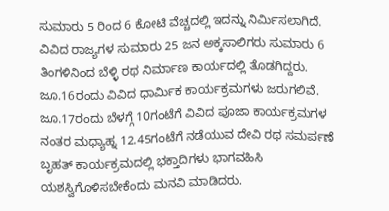ಸುಮಾರು 5 ರಿಂದ 6 ಕೋಟಿ ವೆಚ್ಚದಲ್ಲಿ ಇದನ್ನು ನಿರ್ಮಿಸಲಾಗಿದೆ. ವಿವಿದ ರಾಜ್ಯಗಳ ಸುಮಾರು 25 ಜನ ಅಕ್ಕಸಾಲಿಗರು ಸುಮಾರು 6 ತಿಂಗಳಿನಿಂದ ಬೆಳ್ಳಿ ರಥ ನಿರ್ಮಾಣ ಕಾರ್ಯದಲ್ಲಿ ತೊಡಗಿದ್ದರು. ಜೂ.16ರಂದು ವಿವಿದ ಧಾರ್ಮಿಕ ಕಾರ್ಯಕ್ರಮಗಳು ಜರುಗಲಿವೆ.
ಜೂ.17ರಂದು ಬೆಳಗ್ಗೆ 10ಗಂಟೆಗೆ ವಿವಿದ ಪೂಜಾ ಕಾರ್ಯಕ್ರಮಗಳ ನಂತರ ಮಧ್ಯಾಹ್ನ 12.45ಗಂಟೆಗೆ ನಡೆಯುವ ದೇವಿ ರಥ ಸಮರ್ಪಣೆ ಬೃಹತ್ ಕಾರ್ಯಕ್ರಮದಲ್ಲಿ ಭಕ್ತಾದಿಗಳು ಭಾಗವಹಿಸಿ ಯಶಸ್ವಿಗೊಳಿಸಬೇಕೆಂದು ಮನವಿ ಮಾಡಿದರು.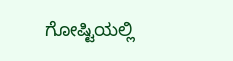ಗೋಷ್ಟಿಯಲ್ಲಿ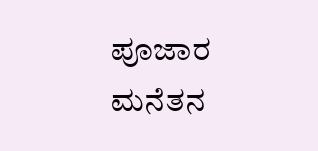ಪೂಜಾರ ಮನೆತನ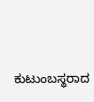ಕುಟುಂಬಸ್ಥರಾದ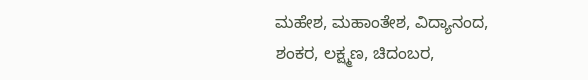ಮಹೇಶ, ಮಹಾಂತೇಶ, ವಿದ್ಯಾನಂದ, ಶಂಕರ, ಲಕ್ಷ್ಮಣ, ಚಿದಂಬರ,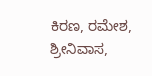ಕಿರಣ, ರಮೇಶ, ಶ್ರೀನಿವಾಸ,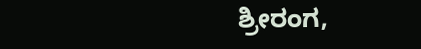ಶ್ರೀರಂಗ,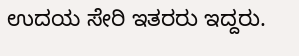ಉದಯ ಸೇರಿ ಇತರರು ಇದ್ದರು.